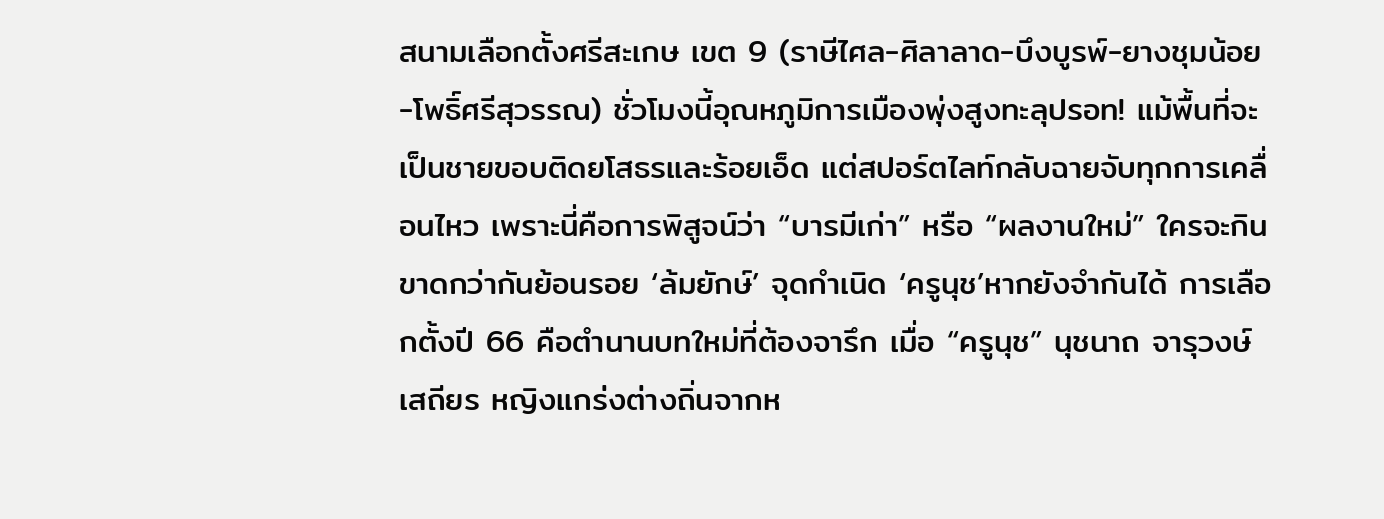สนามเลือกตั้งศรีสะเกษ เขต 9 (ราษีไศล-ศิลาลาด-บึงบูรพ์-ยางชุมน้อย-โพธิ์ศรีสุวรรณ) ชั่วโมงนี้อุณหภูมิการเมืองพุ่งสูงทะลุปรอท! แม้พื้นที่จะเป็นชายขอบติดยโสธรและร้อยเอ็ด แต่สปอร์ตไลท์กลับฉายจับทุกการเคลื่อนไหว เพราะนี่คือการพิสูจน์ว่า “บารมีเก่า” หรือ “ผลงานใหม่” ใครจะกินขาดกว่ากันย้อนรอย ‘ล้มยักษ์’ จุดกำเนิด ‘ครูนุช’หากยังจำกันได้ การเลือกตั้งปี 66 คือตำนานบทใหม่ที่ต้องจารึก เมื่อ “ครูนุช” นุชนาถ จารุวงษ์เสถียร หญิงแกร่งต่างถิ่นจากห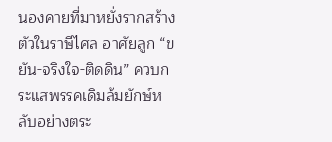นองคายที่มาหยั่งรากสร้างตัวในราษีไศล อาศัยลูก “ขยัน-จริงใจ-ติดดิน” ควบกระแสพรรคเดิมล้มยักษ์หลับอย่างตระ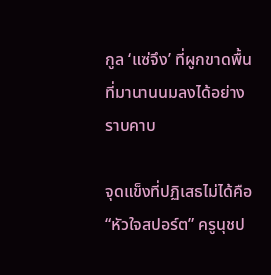กูล ‘แซ่จึง’ ที่ผูกขาดพื้นที่มานานนมลงได้อย่างราบคาบ

จุดแข็งที่ปฏิเสธไม่ได้คือ “หัวใจสปอร์ต” ครูนุชป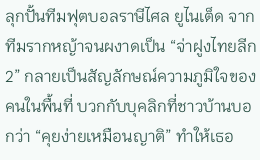ลุกปั้นทีมฟุตบอลราษีไศล ยูไนเต็ด จากทีมรากหญ้าจนผงาดเป็น “จ่าฝูงไทยลีก 2” กลายเป็นสัญลักษณ์ความภูมิใจของคนในพื้นที่ บวกกับบุคลิกที่ชาวบ้านบอกว่า “คุยง่ายเหมือนญาติ” ทำให้เธอ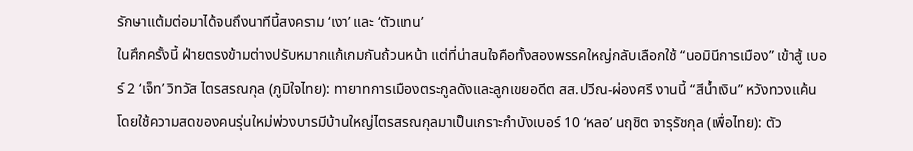รักษาแต้มต่อมาได้จนถึงนาทีนี้สงคราม ‘เงา’ และ ‘ตัวแทน’
ในศึกครั้งนี้ ฝ่ายตรงข้ามต่างปรับหมากแก้เกมกันถ้วนหน้า แต่ที่น่าสนใจคือทั้งสองพรรคใหญ่กลับเลือกใช้ “นอมินีการเมือง” เข้าสู้ เบอร์ 2 ‘เจ็ท’ วิทวัส ไตรสรณกุล (ภูมิใจไทย): ทายาทการเมืองตระกูลดังและลูกเขยอดีต สส.ปวีณ-ผ่องศรี งานนี้ “สีน้ำเงิน” หวังทวงแค้นโดยใช้ความสดของคนรุ่นใหม่พ่วงบารมีบ้านใหญ่ไตรสรณกุลมาเป็นเกราะกำบังเบอร์ 10 ‘หลอ’ นฤชิต จารุรัชกุล (เพื่อไทย): ตัว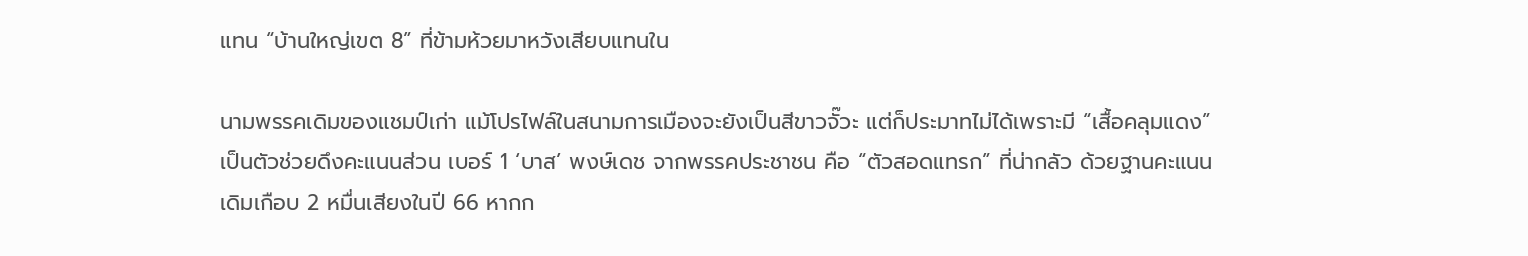แทน “บ้านใหญ่เขต 8” ที่ข้ามห้วยมาหวังเสียบแทนใน

นามพรรคเดิมของแชมป์เก่า แม้โปรไฟล์ในสนามการเมืองจะยังเป็นสีขาวจั๊วะ แต่ก็ประมาทไม่ได้เพราะมี “เสื้อคลุมแดง” เป็นตัวช่วยดึงคะแนนส่วน เบอร์ 1 ‘บาส’ พงษ์เดช จากพรรคประชาชน คือ “ตัวสอดแทรก” ที่น่ากลัว ด้วยฐานคะแนนเดิมเกือบ 2 หมื่นเสียงในปี 66 หากก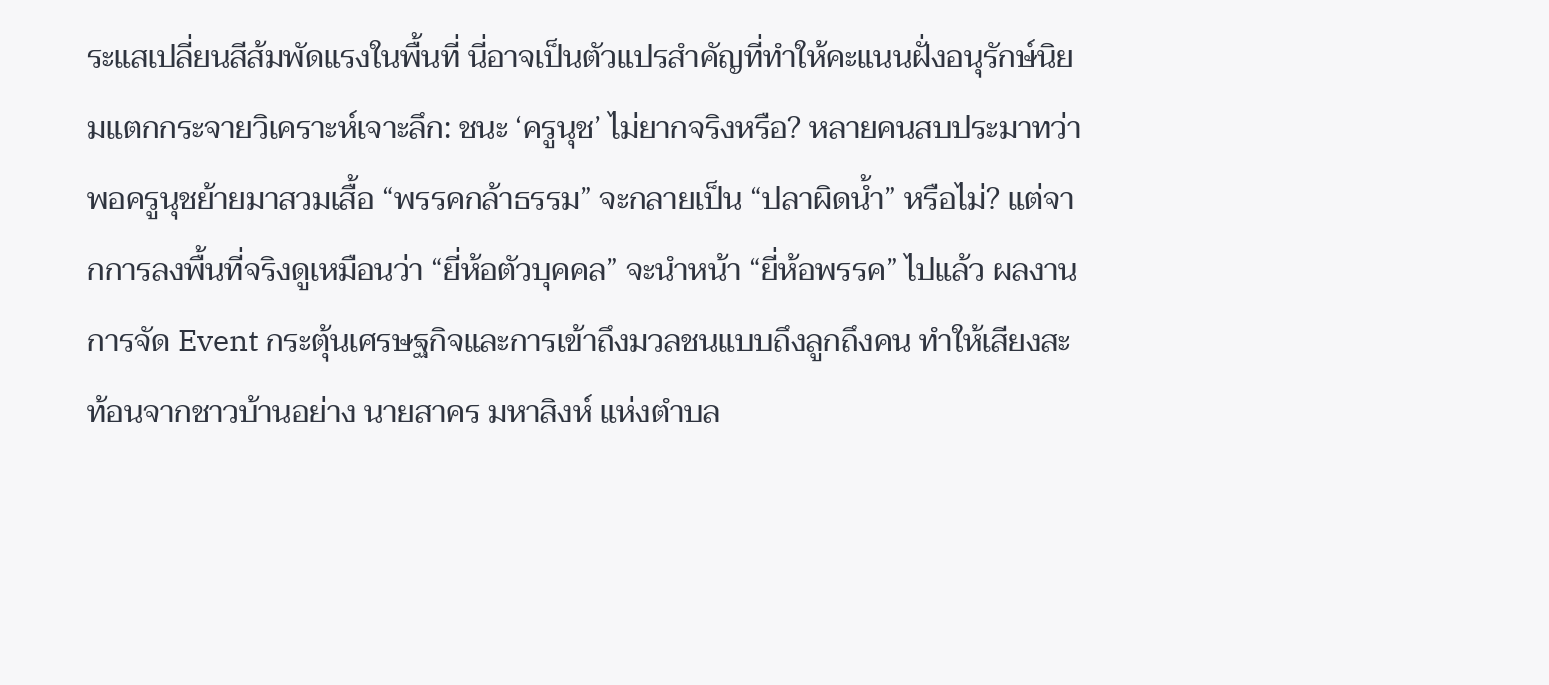ระแสเปลี่ยนสีส้มพัดแรงในพื้นที่ นี่อาจเป็นตัวแปรสำคัญที่ทำให้คะแนนฝั่งอนุรักษ์นิยมแตกกระจายวิเคราะห์เจาะลึก: ชนะ ‘ครูนุช’ ไม่ยากจริงหรือ? หลายคนสบประมาทว่าพอครูนุชย้ายมาสวมเสื้อ “พรรคกล้าธรรม” จะกลายเป็น “ปลาผิดน้ำ” หรือไม่? แต่จากการลงพื้นที่จริงดูเหมือนว่า “ยี่ห้อตัวบุคคล” จะนำหน้า “ยี่ห้อพรรค” ไปแล้ว ผลงานการจัด Event กระตุ้นเศรษฐกิจและการเข้าถึงมวลชนแบบถึงลูกถึงคน ทำให้เสียงสะท้อนจากชาวบ้านอย่าง นายสาคร มหาสิงห์ แห่งตำบล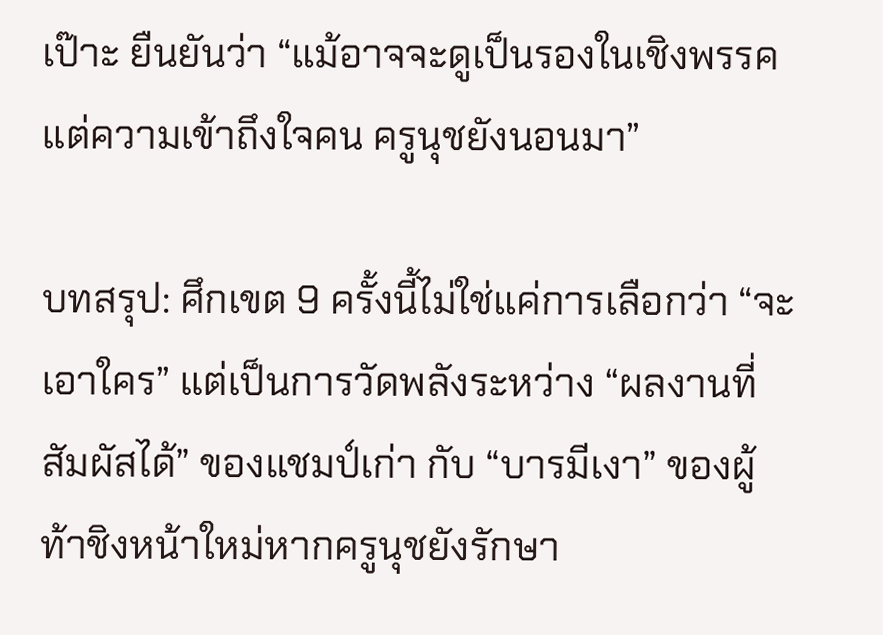เป๊าะ ยืนยันว่า “แม้อาจจะดูเป็นรองในเชิงพรรค แต่ความเข้าถึงใจคน ครูนุชยังนอนมา”

บทสรุป: ศึกเขต 9 ครั้งนี้ไม่ใช่แค่การเลือกว่า “จะเอาใคร” แต่เป็นการวัดพลังระหว่าง “ผลงานที่สัมผัสได้” ของแชมป์เก่า กับ “บารมีเงา” ของผู้ท้าชิงหน้าใหม่หากครูนุชยังรักษา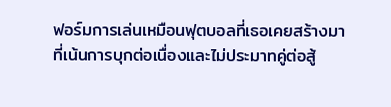ฟอร์มการเล่นเหมือนฟุตบอลที่เธอเคยสร้างมา ที่เน้นการบุกต่อเนื่องและไม่ประมาทคู่ต่อสู้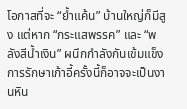โอกาสที่จะ “ย้ำแค้น” บ้านใหญ่ก็มีสูง แต่หาก “กระแสพรรค” และ “พลังสีน้ำเงิน” ผนึกกำลังกันเข้มแข็ง การรักษาเก้าอี้ครั้งนี้ก็อาจจะเป็นงานหิน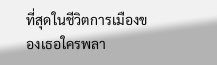ที่สุดในชีวิตการเมืองของเธอใครพลา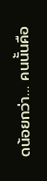ดน้อยกว่า… คนนั้นคือ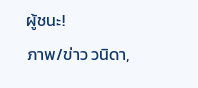ผู้ชนะ!
ภาพ/ข่าว วนิดา,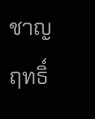ชาญฤทธิ์